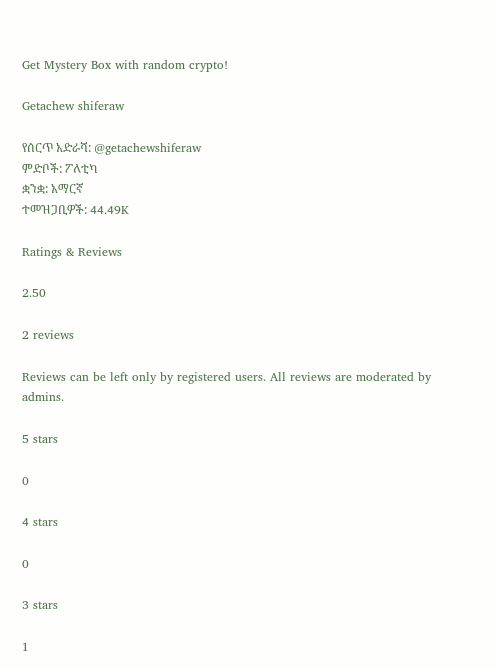Get Mystery Box with random crypto!

Getachew shiferaw

የሰርጥ አድራሻ: @getachewshiferaw
ምድቦች: ፖለቲካ
ቋንቋ: አማርኛ
ተመዝጋቢዎች: 44.49K

Ratings & Reviews

2.50

2 reviews

Reviews can be left only by registered users. All reviews are moderated by admins.

5 stars

0

4 stars

0

3 stars

1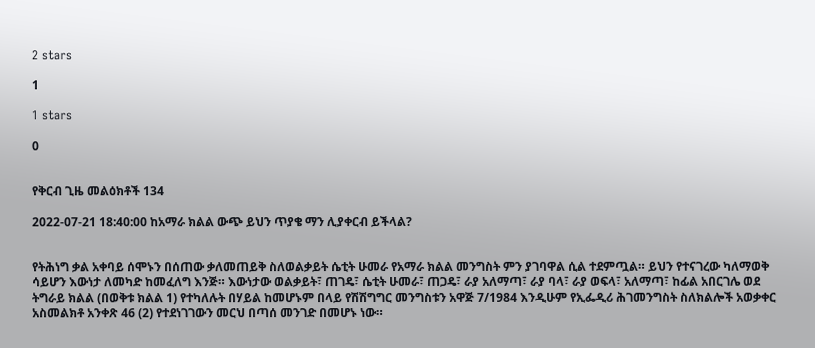2 stars

1

1 stars

0


የቅርብ ጊዜ መልዕክቶች 134

2022-07-21 18:40:00 ከአማራ ክልል ውጭ ይህን ጥያቄ ማን ሊያቀርብ ይችላል?


የትሕነግ ቃል አቀባይ ሰሞኑን በሰጠው ቃለመጠይቅ ስለወልቃይት ሴቲት ሁመራ የአማራ ክልል መንግስት ምን ያገባዋል ሲል ተደምጧል። ይህን የተናገረው ካለማወቅ ሳይሆን እውነታ ለመካድ ከመፈለግ እንጅ። እውነታው ወልቃይት፣ ጠገዴ፣ ሴቲት ሁመራ፣ ጠጋዴ፣ ራያ አለማጣ፣ ራያ ባላ፣ ራያ ወፍላ፣ አለማጣ፣ ከፊል አበርገሌ ወደ ትግራይ ክልል (በወቅቱ ክልል 1) የተካለሉት በሃይል ከመሆኑም በላይ የሽሽግግር መንግስቱን አዋጅ 7/1984 እንዲሁም የኢፌዲሪ ሕገመንግስት ስለክልሎች አወቃቀር አስመልክቶ አንቀጽ 46 (2) የተደነገገውን መርህ በጣሰ መንገድ በመሆኑ ነው።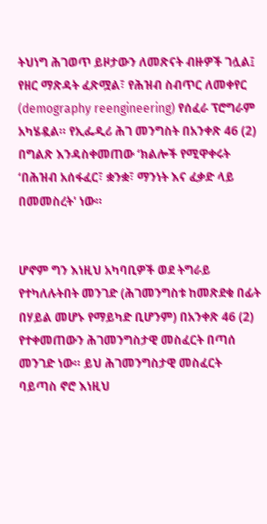ትህነግ ሕገወጥ ይዞታውን ለመጽናት ብዙዎች ገሏል፤ የዘር ማጽዳት ፈጽሟል፣ የሕዝብ ስብጥር ለመቀየር (demography reengineering) የሰፈራ ፕሮግራም አካሄዷል። የኢፌዲሪ ሕገ መንግስት በአንቀጽ 46 (2) በግልጽ እንዳስቀመጠው ‘ክልሎች የሚዋቀሩት ‘በሕዝብ አሰፋፈር፣ ቋንቋ፣ ማንነት እና ፈቃድ ላይ በመመስረት' ነው።


ሆኖም ግን እነዚህ አካባቢዎች ወደ ትግራይ የተካለሉትበት መንገድ (ሕገመንግስቱ ከመጽደቁ በፊት በሃይል መሆኑ የማይካድ ቢሆንም) በአንቀጽ 46 (2) የተቀመጠውን ሕገመንግስታዊ መስፈርት በጣሰ መንገድ ነው። ይህ ሕገመንግስታዊ መስፈርት ባይጣስ ኖሮ እነዚህ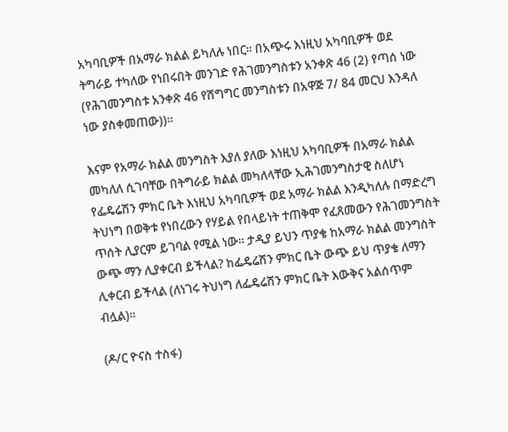አካባቢዎች በአማራ ክልል ይካለሉ ነበር። በአጭሩ እነዚህ አካባቢዎች ወደ ትግራይ ተካለው የነበሩበት መንገድ የሕገመንግስቱን አንቀጽ 46 (2) የጣሰ ነው (የሕገመንግስቱ አንቀጽ 46 የሽግግር መንግስቱን በአዋጅ 7/ 84 መርህ እንዳለ ነው ያስቀመጠው))።

እናም የአማራ ክልል መንግስት እያለ ያለው እነዚህ አካባቢዎች በአማራ ክልል መካለለ ሲገባቸው በትግራይ ክልል መካለላቸው ኢሕገመንግስታዊ ስለሆነ የፌዴሬሽን ምክር ቤት እነዚህ አካባቢዎች ወደ አማራ ክልል እንዲካለሉ በማድረግ ትህነግ በወቅቱ የነበረውን የሃይል የበላይነት ተጠቅሞ የፈጸመውን የሕገመንግስት ጥሰት ሊያርም ይገባል የሚል ነው። ታዲያ ይህን ጥያቄ ከአማራ ክልል መንግስት ውጭ ማን ሊያቀርብ ይችላል? ከፌዴሬሽን ምክር ቤት ውጭ ይህ ጥያቄ ለማን ሊቀርብ ይችላል (ለነገሩ ትህነግ ለፌዴሬሽን ምክር ቤት እውቅና አልሰጥም ብሏል)።

(ዶ/ር ዮናስ ተስፋ)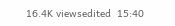16.4K viewsedited  15:40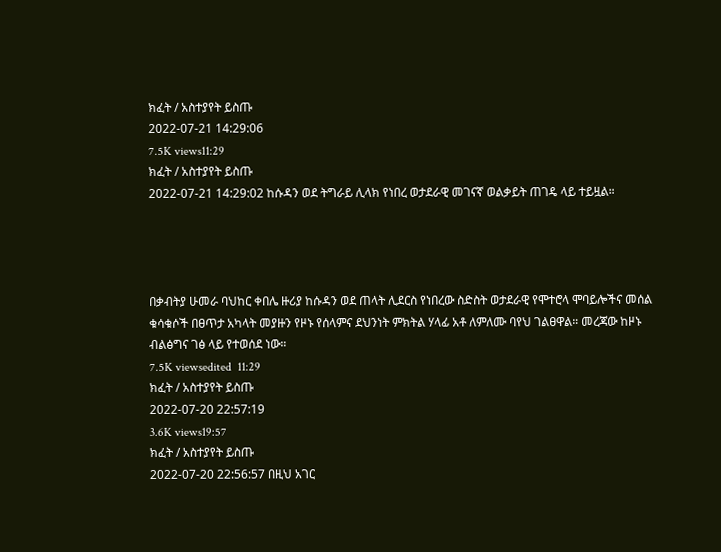ክፈት / አስተያየት ይስጡ
2022-07-21 14:29:06
7.5K views11:29
ክፈት / አስተያየት ይስጡ
2022-07-21 14:29:02 ከሱዳን ወደ ትግራይ ሊላክ የነበረ ወታደራዊ መገናኛ ወልቃይት ጠገዴ ላይ ተይዟል።




በቃብትያ ሁመራ ባህከር ቀበሌ ዙሪያ ከሱዳን ወደ ጠላት ሊደርስ የነበረው ስድስት ወታደራዊ የሞተሮላ ሞባይሎችና መሰል ቁሳቁሶች በፀጥታ አካላት መያዙን የዞኑ የሰላምና ደህንነት ምክትል ሃላፊ አቶ ለምለሙ ባየህ ገልፀዋል። መረጃው ከዞኑ ብልፅግና ገፅ ላይ የተወሰደ ነው።
7.5K viewsedited  11:29
ክፈት / አስተያየት ይስጡ
2022-07-20 22:57:19
3.6K views19:57
ክፈት / አስተያየት ይስጡ
2022-07-20 22:56:57 በዚህ አገር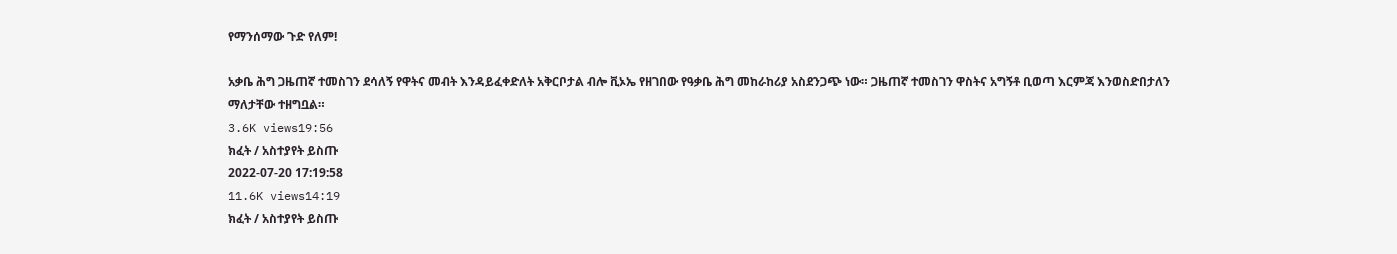የማንሰማው ጉድ የለም!

አቃቤ ሕግ ጋዜጠኛ ተመስገን ደሳለኝ የዋትና መብት እንዳይፈቀድለት አቅርቦታል ብሎ ቪኦኤ የዘገበው የዓቃቤ ሕግ መከራከሪያ አስደንጋጭ ነው። ጋዜጠኛ ተመስገን ዋስትና አግኝቶ ቢወጣ እርምጃ እንወስድበታለን ማለታቸው ተዘግቧል።
3.6K views19:56
ክፈት / አስተያየት ይስጡ
2022-07-20 17:19:58
11.6K views14:19
ክፈት / አስተያየት ይስጡ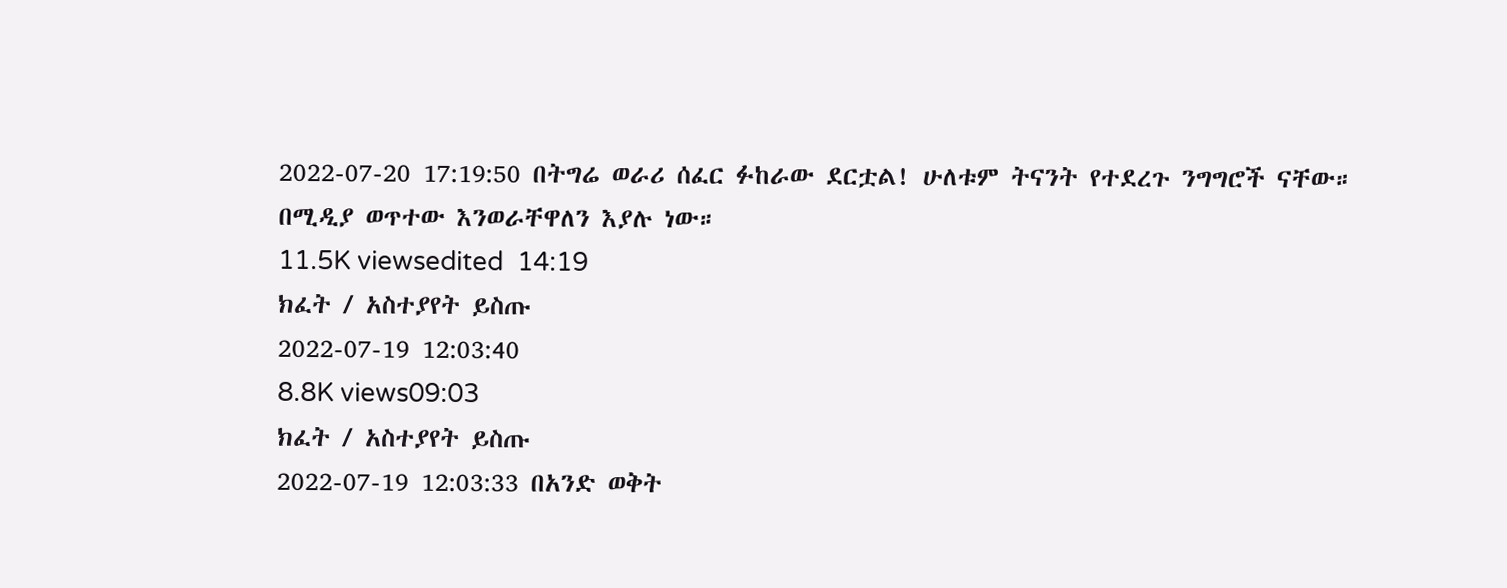2022-07-20 17:19:50 በትግሬ ወራሪ ሰፈር ፉከራው ደርቷል! ሁለቱም ትናንት የተደረጉ ንግግሮች ናቸው። በሚዲያ ወጥተው እንወራቸዋለን እያሉ ነው።
11.5K viewsedited  14:19
ክፈት / አስተያየት ይስጡ
2022-07-19 12:03:40
8.8K views09:03
ክፈት / አስተያየት ይስጡ
2022-07-19 12:03:33 በአንድ ወቅት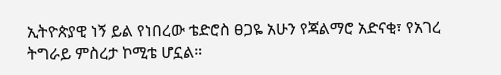ኢትዮጵያዊ ነኝ ይል የነበረው ቴድሮስ ፀጋዬ አሁን የጃልማሮ አድናቂ፣ የአገረ ትግራይ ምስረታ ኮሚቴ ሆኗል።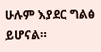ሁሉም እያደር ግልፅ ይሆናል።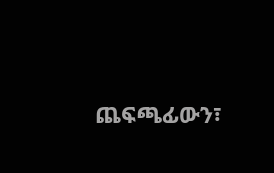ጨፍጫፊውን፣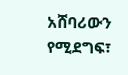አሸባሪውን የሚደግፍ፣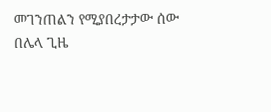መገንጠልን የሚያበረታታው ሰው በሌላ ጊዜ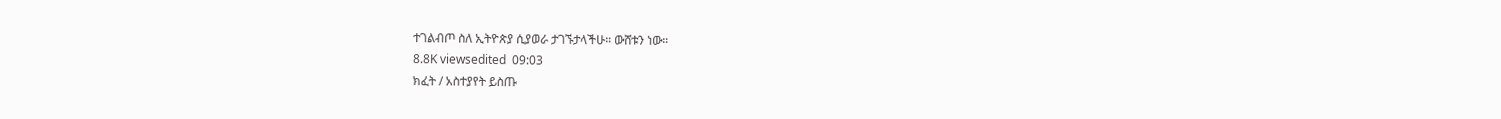ተገልብጦ ስለ ኢትዮጵያ ሲያወራ ታገኙታላችሁ። ውሸቱን ነው።
8.8K viewsedited  09:03
ክፈት / አስተያየት ይስጡ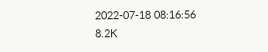2022-07-18 08:16:56
8.2K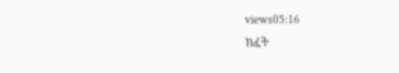views05:16
ክፈት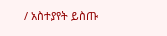/ አስተያየት ይስጡ